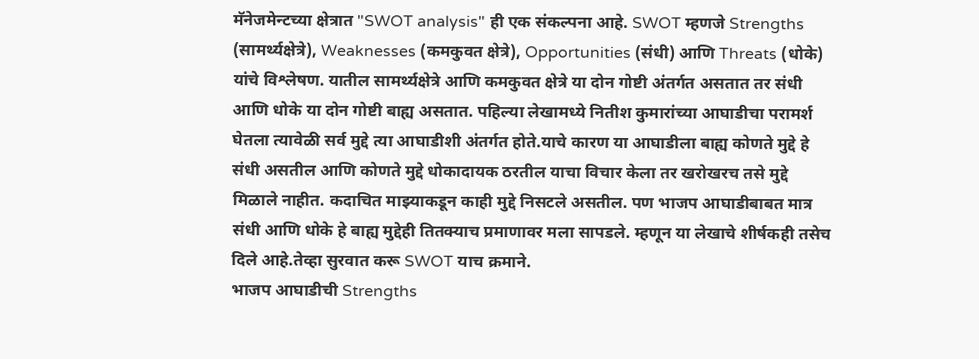मॅनेजमेन्टच्या क्षेत्रात "SWOT analysis" ही एक संकल्पना आहे. SWOT म्हणजे Strengths (सामर्थ्यक्षेत्रे), Weaknesses (कमकुवत क्षेत्रे), Opportunities (संधी) आणि Threats (धोके) यांचे विश्लेषण. यातील सामर्थ्यक्षेत्रे आणि कमकुवत क्षेत्रे या दोन गोष्टी अंतर्गत असतात तर संधी आणि धोके या दोन गोष्टी बाह्य असतात. पहिल्या लेखामध्ये नितीश कुमारांच्या आघाडीचा परामर्श घेतला त्यावेळी सर्व मुद्दे त्या आघाडीशी अंतर्गत होते.याचे कारण या आघाडीला बाह्य कोणते मुद्दे हे संधी असतील आणि कोणते मुद्दे धोकादायक ठरतील याचा विचार केला तर खरोखरच तसे मुद्दे मिळाले नाहीत. कदाचित माझ्याकडून काही मुद्दे निसटले असतील. पण भाजप आघाडीबाबत मात्र संधी आणि धोके हे बाह्य मुद्देही तितक्याच प्रमाणावर मला सापडले. म्हणून या लेखाचे शीर्षकही तसेच दिले आहे.तेव्हा सुरवात करू SWOT याच क्रमाने.
भाजप आघाडीची Strengths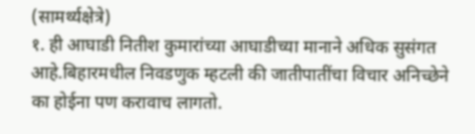(सामर्थ्यक्षेत्रे)
१. ही आघाडी नितीश कुमारांच्या आघाडीच्या मानाने अधिक सुसंगत आहे.बिहारमधील निवडणुक म्हटली की जातीपातींचा विचार अनिच्छेने का होईना पण करावाच लागतो.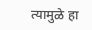त्यामुळे हा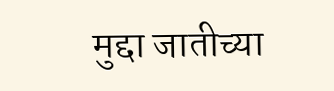मुद्दा जातीच्या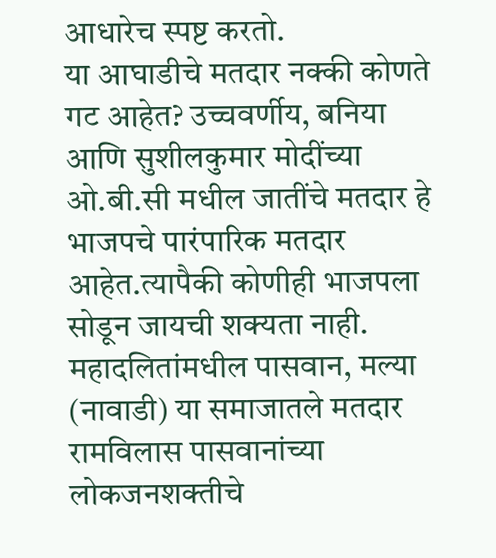आधारेच स्पष्ट करतो.
या आघाडीचे मतदार नक्की कोणते गट आहेत? उच्चवर्णीय, बनिया आणि सुशीलकुमार मोदींच्या ओ.बी.सी मधील जातींचे मतदार हे भाजपचे पारंपारिक मतदार आहेत.त्यापैकी कोणीही भाजपला सोडून जायची शक्यता नाही. महादलितांमधील पासवान, मल्या (नावाडी) या समाजातले मतदार रामविलास पासवानांच्या लोकजनशक्तीचे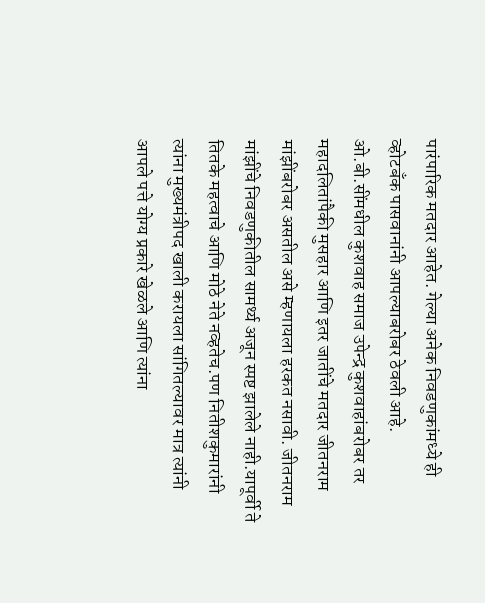पारंपारिक मतदार आहेत. गेल्या अनेक निवडणुकांमध्ये ही व्होटबॅंक पासवानांनी आपल्याबरोबर ठेवली आहे. ओ.बी.सींमधील कुशवाह समाज उपेन्द्र कुशवाहांबरोबर तर महादलितांपैकी मुसहार आणि इतर जातींचे मतदार जीतनराम मांझींबरोबर असतील असे म्हणायला हरकत नसावी. जीतनराम मांझींचे निवडणुकीतील सामर्थ्य अजून स्पष्ट झालेले नाही.यापूर्वी ते तितके महत्वाचे आणि मोठे नेते नव्हतेच.पण नितीशकुमारांनी त्यांना मुख्यमंत्रीपद खाली करायला सांगितल्यावर मात्र त्यांनी आपले पत्ते योग्य प्रकारे खेळले आणि त्यांना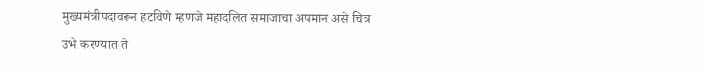मुख्यमंत्रीपदावरून हटविणे म्हणजे महादलित समाजाचा अपमान असे चित्र उभे करण्यात ते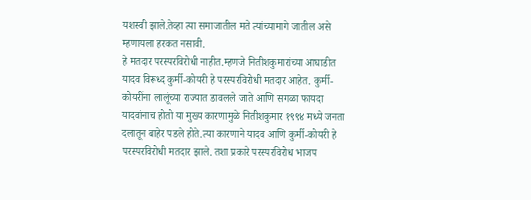यशस्वी झाले.तेव्हा त्या समाजातील मते त्यांच्यामागे जातील असे म्हणायला हरकत नसावी.
हे मतदार परस्परविरोधी नाहीत.म्हणजे नितीशकुमारांच्या आघाडीत यादव विरूध्द कुर्मी-कोयरी हे परस्परविरोधी मतदार आहेत. कुर्मी-कोयरींना लालूंच्या राज्यात डावलले जाते आणि सगळा फायदा यादवांनाच होतो या मुख्य कारणामुळे नितीशकुमार १९९४ मध्ये जनता दलातून बाहेर पडले होते.त्या कारणाने यादव आणि कुर्मी-कोयरी हे परस्परविरोधी मतदार झाले. तशा प्रकारे परस्परविरोध भाजप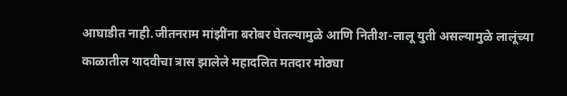आघाडीत नाही.जीतनराम मांझींना बरोबर घेतल्यामुळे आणि नितीश-लालू युती असल्यामुळे लालूंच्या काळातील यादवीचा त्रास झालेले महादलित मतदार मोठ्या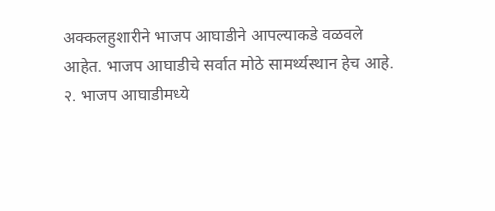अक्कलहुशारीने भाजप आघाडीने आपल्याकडे वळवले आहेत. भाजप आघाडीचे सर्वात मोठे सामर्थ्यस्थान हेच आहे.
२. भाजप आघाडीमध्ये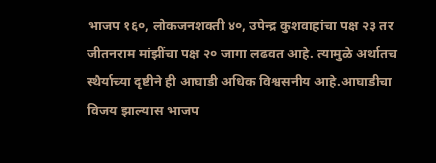भाजप १६०, लोकजनशक्ती ४०, उपेन्द्र कुशवाहांचा पक्ष २३ तर जीतनराम मांझींचा पक्ष २० जागा लढवत आहे. त्यामुळे अर्थातच स्थैर्याच्या दृष्टीने ही आघाडी अधिक विश्वसनीय आहे.आघाडीचा विजय झाल्यास भाजप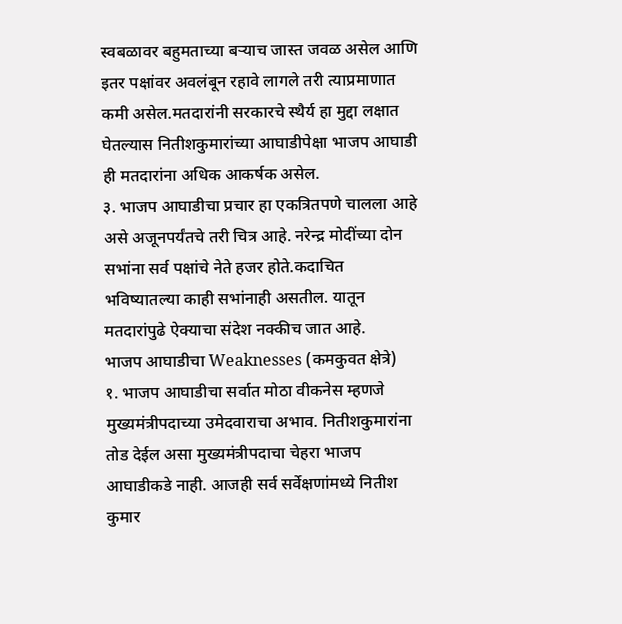स्वबळावर बहुमताच्या बऱ्याच जास्त जवळ असेल आणि इतर पक्षांवर अवलंबून रहावे लागले तरी त्याप्रमाणात कमी असेल.मतदारांनी सरकारचे स्थैर्य हा मुद्दा लक्षात घेतल्यास नितीशकुमारांच्या आघाडीपेक्षा भाजप आघाडी ही मतदारांना अधिक आकर्षक असेल.
३. भाजप आघाडीचा प्रचार हा एकत्रितपणे चालला आहे असे अजूनपर्यंतचे तरी चित्र आहे. नरेन्द्र मोदींच्या दोन सभांना सर्व पक्षांचे नेते हजर होते.कदाचित भविष्यातल्या काही सभांनाही असतील. यातून मतदारांपुढे ऐक्याचा संदेश नक्कीच जात आहे.
भाजप आघाडीचा Weaknesses (कमकुवत क्षेत्रे)
१. भाजप आघाडीचा सर्वात मोठा वीकनेस म्हणजे मुख्यमंत्रीपदाच्या उमेदवाराचा अभाव. नितीशकुमारांना तोड देईल असा मुख्यमंत्रीपदाचा चेहरा भाजप आघाडीकडे नाही. आजही सर्व सर्वेक्षणांमध्ये नितीश कुमार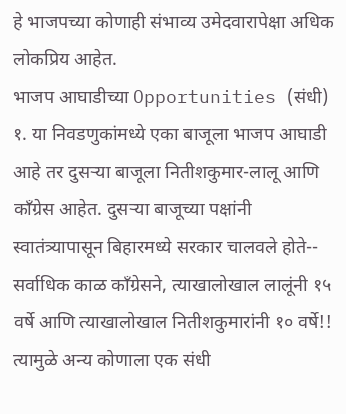हे भाजपच्या कोणाही संभाव्य उमेदवारापेक्षा अधिक लोकप्रिय आहेत.
भाजप आघाडीच्या Opportunities (संधी)
१. या निवडणुकांमध्ये एका बाजूला भाजप आघाडी आहे तर दुसऱ्या बाजूला नितीशकुमार-लालू आणि कॉंग्रेस आहेत. दुसऱ्या बाजूच्या पक्षांनी स्वातंत्र्यापासून बिहारमध्ये सरकार चालवले होते-- सर्वाधिक काळ कॉंग्रेसने, त्याखालोखाल लालूंनी १५ वर्षे आणि त्याखालोखाल नितीशकुमारांनी १० वर्षे!! त्यामुळे अन्य कोणाला एक संधी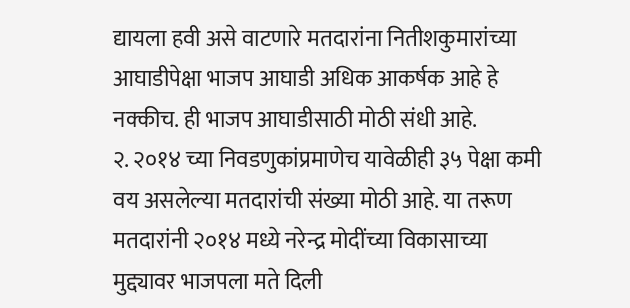द्यायला हवी असे वाटणारे मतदारांना नितीशकुमारांच्या आघाडीपेक्षा भाजप आघाडी अधिक आकर्षक आहे हे नक्कीच. ही भाजप आघाडीसाठी मोठी संधी आहे.
२. २०१४ च्या निवडणुकांप्रमाणेच यावेळीही ३५ पेक्षा कमी वय असलेल्या मतदारांची संख्या मोठी आहे. या तरूण मतदारांनी २०१४ मध्ये नरेन्द्र मोदींच्या विकासाच्या मुद्द्यावर भाजपला मते दिली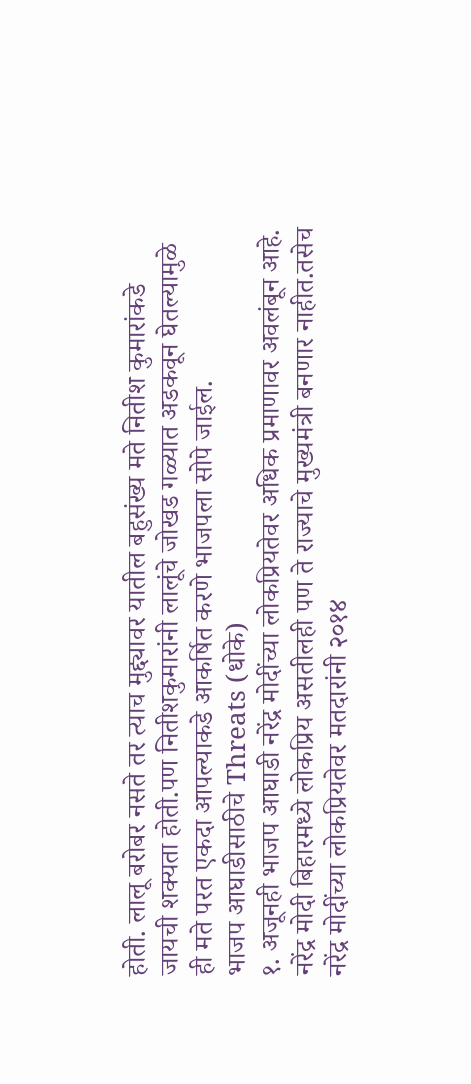होती. लालू बरोबर नसते तर त्याच मुद्द्यावर यातील बहुसंख्य मते नितीश कुमारांकडे जायची शक्यता होती.पण नितीशकुमारांनी लालूंचे जोखड गळ्यात अडकवून घेतल्यामुळे ही मते परत एकदा आपल्याकडे आकर्षित करणे भाजपला सोपे जाईल.
भाजप आघाडीसाठीचे Threats (धोके)
१. अजूनही भाजप आघाडी नरेंद्र मोदींच्या लोकप्रियतेवर अधिक प्रमाणावर अवलंबून आहे. नरेंद्र मोदी बिहारमध्ये लोकप्रिय असतीलही पण ते राज्याचे मुख्यमंत्री बनणार नाहीत.तसेच नरेंद्र मोदींच्या लोकप्रियतेवर मतदारांनी २०१४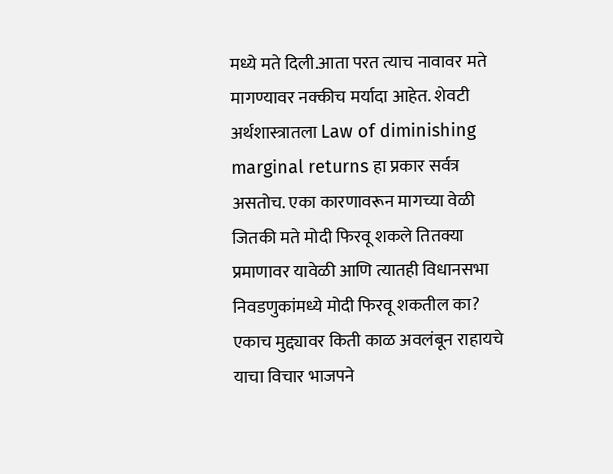मध्ये मते दिली.आता परत त्याच नावावर मते मागण्यावर नक्कीच मर्यादा आहेत. शेवटी अर्थशास्त्रातला Law of diminishing marginal returns हा प्रकार सर्वत्र असतोच. एका कारणावरून मागच्या वेळी जितकी मते मोदी फिरवू शकले तितक्या प्रमाणावर यावेळी आणि त्यातही विधानसभा निवडणुकांमध्ये मोदी फिरवू शकतील का? एकाच मुद्द्यावर किती काळ अवलंबून राहायचे याचा विचार भाजपने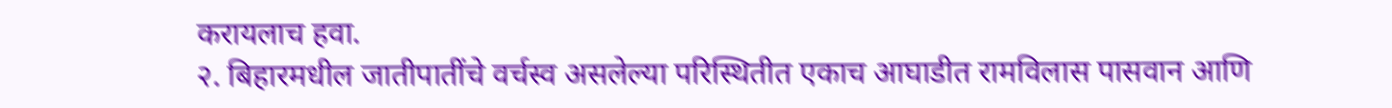करायलाच हवा.
२. बिहारमधील जातीपातींचे वर्चस्व असलेल्या परिस्थितीत एकाच आघाडीत रामविलास पासवान आणि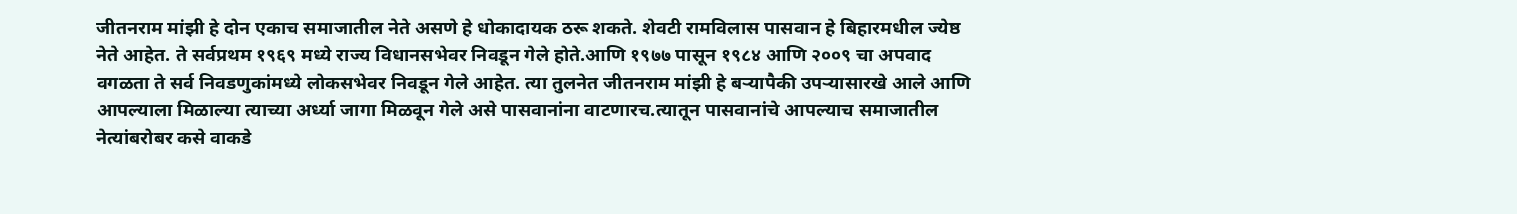जीतनराम मांझी हे दोन एकाच समाजातील नेते असणे हे धोकादायक ठरू शकते. शेवटी रामविलास पासवान हे बिहारमधील ज्येष्ठ नेते आहेत. ते सर्वप्रथम १९६९ मध्ये राज्य विधानसभेवर निवडून गेले होते.आणि १९७७ पासून १९८४ आणि २००९ चा अपवाद वगळता ते सर्व निवडणुकांमध्ये लोकसभेवर निवडून गेले आहेत. त्या तुलनेत जीतनराम मांझी हे बऱ्यापैकी उपऱ्यासारखे आले आणि आपल्याला मिळाल्या त्याच्या अर्ध्या जागा मिळवून गेले असे पासवानांना वाटणारच.त्यातून पासवानांचे आपल्याच समाजातील नेत्यांबरोबर कसे वाकडे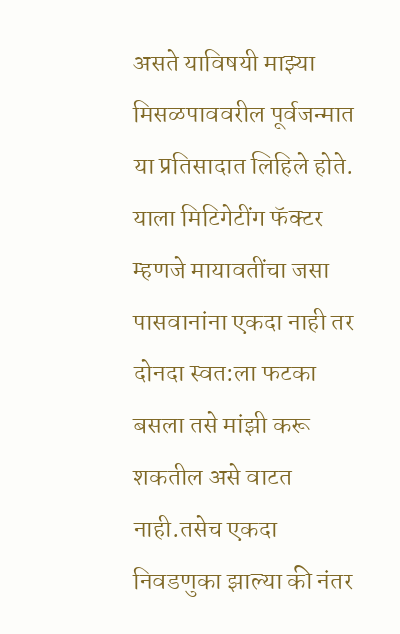असते याविषयी माझ्या मिसळपाववरील पूर्वजन्मात या प्रतिसादात लिहिले होते.
याला मिटिगेटींग फॅक्टर म्हणजे मायावतींचा जसा पासवानांना एकदा नाही तर दोनदा स्वत:ला फटका बसला तसे मांझी करू शकतील असे वाटत नाही.तसेच एकदा निवडणुका झाल्या की नंतर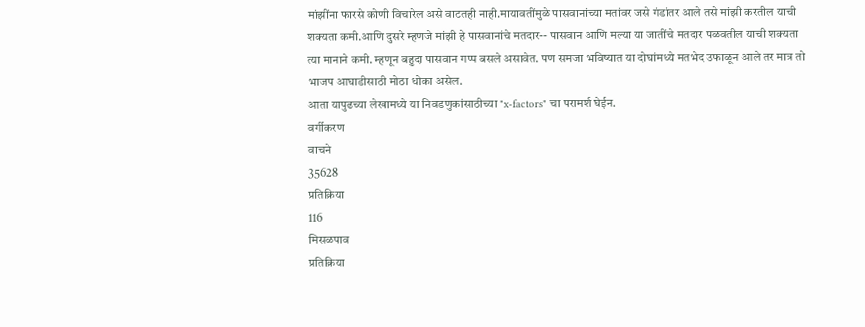मांझींना फारसे कोणी विचारेल असे वाटतही नाही.मायावतींमुळे पासवानांच्या मतांवर जसे गंडांतर आले तसे मांझी करतील याची शक्यता कमी.आणि दुसरे म्हणजे मांझी हे पासवानांचे मतदार-- पासवान आणि मल्या या जातींचे मतदार पळवतील याची शक्यता त्या मानाने कमी. म्हणून बहुदा पासवान गप्प बसले असावेत. पण समजा भविष्यात या दोघांमध्ये मतभेद उफाळून आले तर मात्र तो भाजप आघाडीसाठी मोठा धोका असेल.
आता यापुढच्या लेखामध्ये या निवडणुकांसाठीच्या "x-factors" चा परामर्श घेईन.
वर्गीकरण
वाचने
35628
प्रतिक्रिया
116
मिसळपाव
प्रतिक्रिया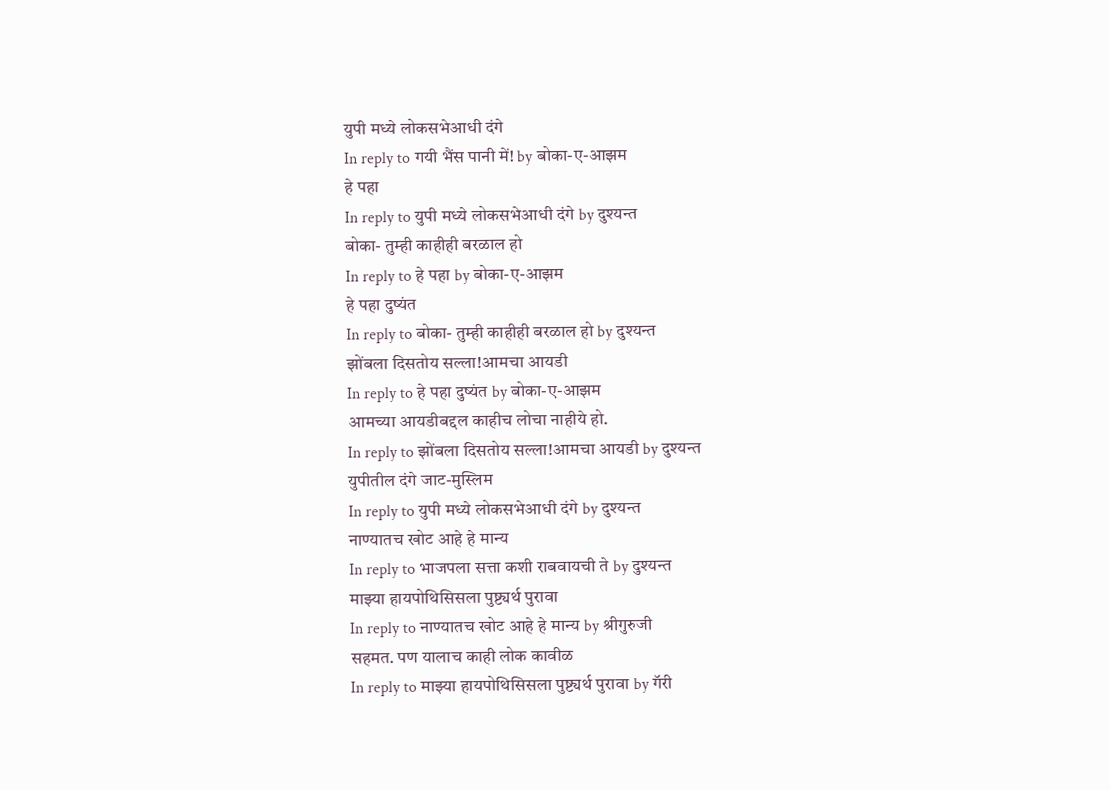युपी मध्ये लोकसभेआधी दंगे
In reply to गयी भैंस पानी में! by बोका-ए-आझम
हे पहा
In reply to युपी मध्ये लोकसभेआधी दंगे by दुश्यन्त
बोका- तुम्ही काहीही बरळाल हो
In reply to हे पहा by बोका-ए-आझम
हे पहा दुष्यंत
In reply to बोका- तुम्ही काहीही बरळाल हो by दुश्यन्त
झोंबला दिसतोय सल्ला!आमचा आयडी
In reply to हे पहा दुष्यंत by बोका-ए-आझम
आमच्या आयडीबद्दल काहीच लोचा नाहीये हो.
In reply to झोंबला दिसतोय सल्ला!आमचा आयडी by दुश्यन्त
युपीतील दंगे जाट-मुस्लिम
In reply to युपी मध्ये लोकसभेआधी दंगे by दुश्यन्त
नाण्यातच खोट आहे हे मान्य
In reply to भाजपला सत्ता कशी राबवायची ते by दुश्यन्त
माझ्या हायपोथिसिसला पुष्ट्यर्थ पुरावा
In reply to नाण्यातच खोट आहे हे मान्य by श्रीगुरुजी
सहमत. पण यालाच काही लोक कावीळ
In reply to माझ्या हायपोथिसिसला पुष्ट्यर्थ पुरावा by गॅरी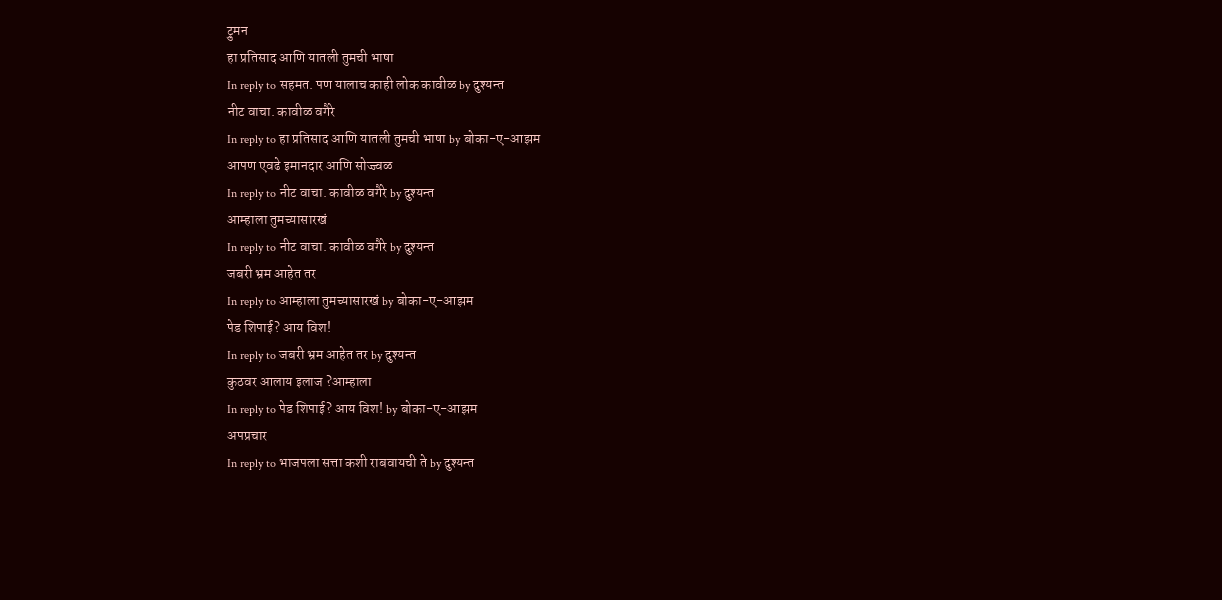ट्रुमन
हा प्रतिसाद आणि यातली तुमची भाषा
In reply to सहमत. पण यालाच काही लोक कावीळ by दुश्यन्त
नीट वाचा. कावीळ वगैरे
In reply to हा प्रतिसाद आणि यातली तुमची भाषा by बोका-ए-आझम
आपण एवढे इमानदार आणि सोज्ज्वळ
In reply to नीट वाचा. कावीळ वगैरे by दुश्यन्त
आम्हाला तुमच्यासारखं
In reply to नीट वाचा. कावीळ वगैरे by दुश्यन्त
जबरी भ्रम आहेत तर
In reply to आम्हाला तुमच्यासारखं by बोका-ए-आझम
पेड शिपाई? आय विश!
In reply to जबरी भ्रम आहेत तर by दुश्यन्त
कुठवर आलाय इलाज ?आम्हाला
In reply to पेड शिपाई? आय विश! by बोका-ए-आझम
अपप्रचार
In reply to भाजपला सत्ता कशी राबवायची ते by दुश्यन्त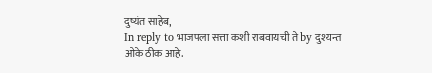दुष्यंत साहेब,
In reply to भाजपला सत्ता कशी राबवायची ते by दुश्यन्त
ओके ठीक आहे.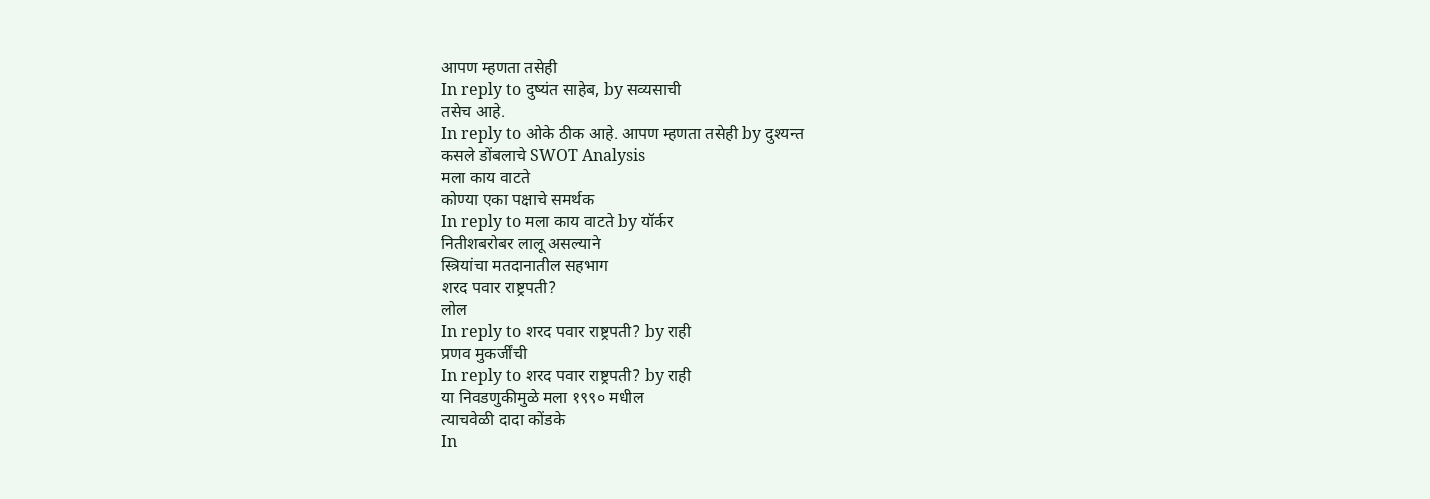आपण म्हणता तसेही
In reply to दुष्यंत साहेब, by सव्यसाची
तसेच आहे.
In reply to ओके ठीक आहे. आपण म्हणता तसेही by दुश्यन्त
कसले डोंबलाचे SWOT Analysis
मला काय वाटते
कोण्या एका पक्षाचे समर्थक
In reply to मला काय वाटते by यॉर्कर
नितीशबरोबर लालू असल्याने
स्त्रियांचा मतदानातील सहभाग
शरद पवार राष्ट्रपती?
लोल
In reply to शरद पवार राष्ट्रपती? by राही
प्रणव मुकर्जींची
In reply to शरद पवार राष्ट्रपती? by राही
या निवडणुकीमुळे मला १९९० मधील
त्याचवेळी दादा कोंडके
In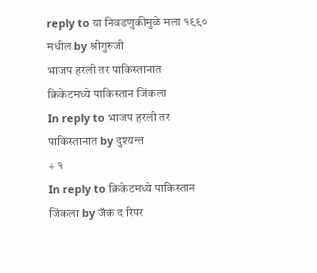reply to या निवडणुकीमुळे मला १९९० मधील by श्रीगुरुजी
भाजप हरली तर पाकिस्तानात
क्रिकेटमध्ये पाकिस्तान जिंकला
In reply to भाजप हरली तर पाकिस्तानात by दुश्यन्त
+ १
In reply to क्रिकेटमध्ये पाकिस्तान जिंकला by जॅक द रिपर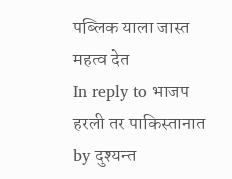पब्लिक याला जास्त महत्व देत
In reply to भाजप हरली तर पाकिस्तानात by दुश्यन्त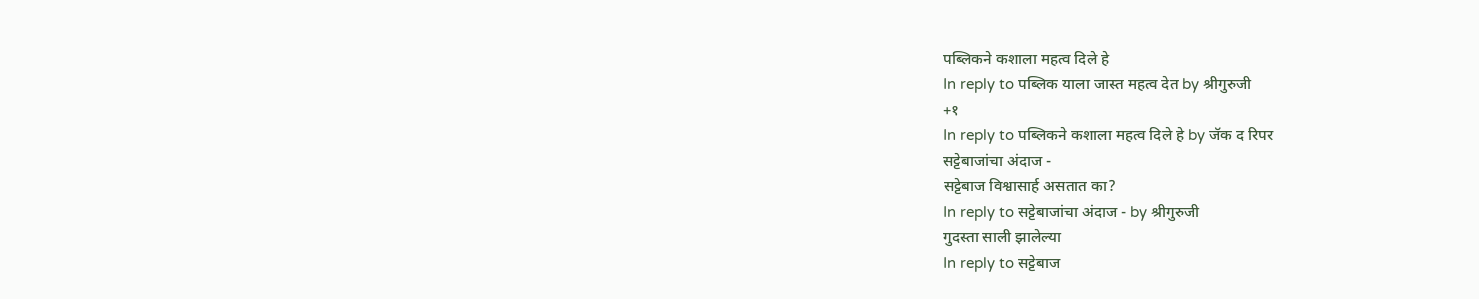पब्लिकने कशाला महत्व दिले हे
In reply to पब्लिक याला जास्त महत्व देत by श्रीगुरुजी
+१
In reply to पब्लिकने कशाला महत्व दिले हे by जॅक द रिपर
सट्टेबाजांचा अंदाज -
सट्टेबाज विश्वासार्ह असतात का?
In reply to सट्टेबाजांचा अंदाज - by श्रीगुरुजी
गुदस्ता साली झालेल्या
In reply to सट्टेबाज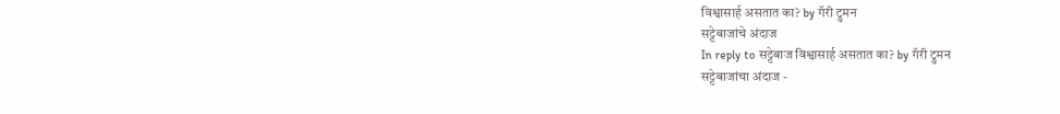विश्वासार्ह असतात का? by गॅरी ट्रुमन
सट्टेबाजांचे अंदाज
In reply to सट्टेबाज विश्वासार्ह असतात का? by गॅरी ट्रुमन
सट्टेबाजांचा अंदाज -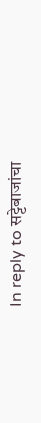In reply to सट्टेबाजांचा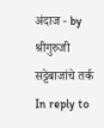अंदाज - by श्रीगुरुजी
सट्टेबाजांचे तर्क
In reply to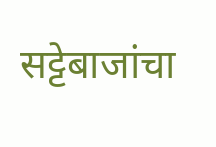सट्टेबाजांचा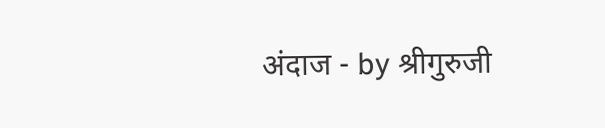अंदाज - by श्रीगुरुजी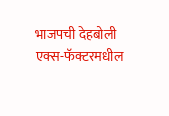भाजपची देहबोली
एक्स-फॅक्टरमधील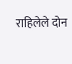राहिलेले दोन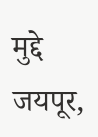मुद्दे
जयपूर,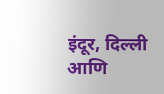इंदूर, दिल्ली आणि